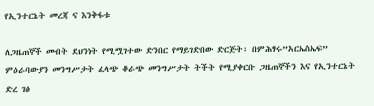የኢንተርኔት መረጃ ና እንቅፋቱ

ለጋዜጠኞች መብት ደህንነት የሚሟገተው ድንበር የማይገድበው ድርጅት፡ በምሕፃሩ”አርኤስኤፍ” ምዕራባውያን መንግሥታት ፈላጭ ቆራጭ መንግሥታት ትችት የሚያቀርቡ ጋዜጠኞችን እና የኢንተርኔት ድረ ገፅ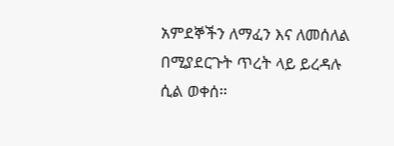አምደኞችን ለማፈን እና ለመሰለል በሚያደርጉት ጥረት ላይ ይረዳሉ ሲል ወቀሰ።